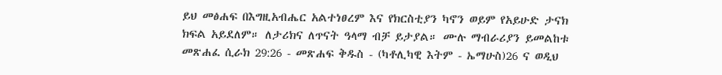ይህ መፅሐፍ በእግዚአብሔር አልተነፀረም እና የክርስቲያን ካኖን ወይም የአይሁድ ታናክ ክፍል አይደለም። ለታሪክና ለጥናት ዓላማ ብቻ ይታያል። ሙሉ ማብራሪያን ይመልከቱ መጽሐፈ ሲራክ 29:26 - መጽሐፍ ቅዱስ - (ካቶሊካዊ እትም - ኤማሁስ)26 ና ወዲህ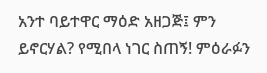አንተ ባይተዋር ማዕድ አዘጋጅ፤ ምን ይኖርሃል? የሚበላ ነገር ስጠኝ! ምዕራፉን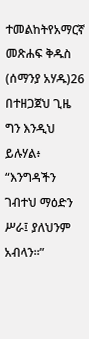ተመልከትየአማርኛ መጽሐፍ ቅዱስ (ሰማንያ አሃዱ)26 በተዘጋጀህ ጊዜ ግን እንዲህ ይሉሃል፥ “እንግዳችን ገብተህ ማዕድን ሥራ፤ ያለህንም አብላን።”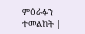ምዕራፉን ተመልከት |